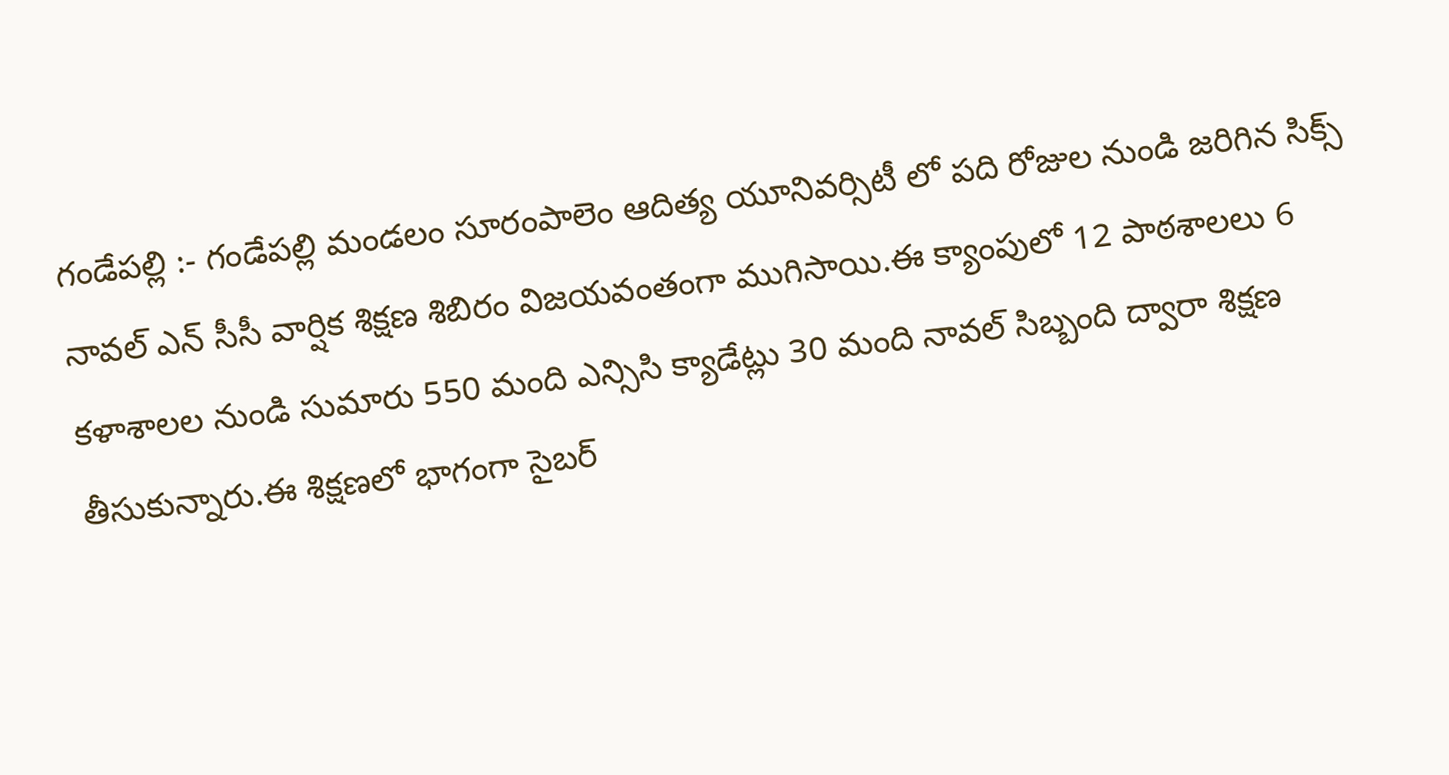గండేపల్లి :- గండేపల్లి మండలం సూరంపాలెం ఆదిత్య యూనివర్సిటీ లో పది రోజుల నుండి జరిగిన సిక్స్ నావల్ ఎన్ సీసీ వార్షిక శిక్షణ శిబిరం విజయవంతంగా ముగిసాయి.ఈ క్యాంపులో 12 పాఠశాలలు 6 కళాశాలల నుండి సుమారు 550 మంది ఎన్సిసి క్యాడేట్లు 30 మంది నావల్ సిబ్బంది ద్వారా శిక్షణ తీసుకున్నారు.ఈ శిక్షణలో భాగంగా సైబర్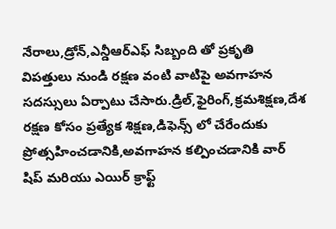నేరాలు,డ్రోన్,ఎన్డీఆర్ఎఫ్ సిబ్బంది తో ప్రకృతి విపత్తులు నుండి రక్షణ వంటి వాటిపై అవగాహన సదస్సులు ఏర్పాటు చేసారు.డ్రిల్,ఫైరింగ్,క్రమశిక్షణ,దేశ రక్షణ కోసం ప్రత్యేక శిక్షణ,డిఫెన్స్ లో చేరేందుకు ప్రోత్సహించడానికి,అవగాహన కల్పించడానికి వార్ షిప్ మరియు ఎయిర్ క్రాఫ్ట్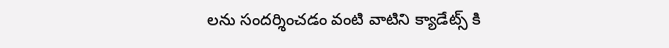లను సందర్శించడం వంటి వాటిని క్యాడేట్స్ కి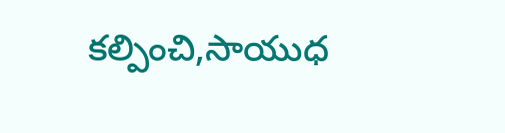కల్పించి,సాయుధ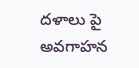దళాలు పై అవగాహన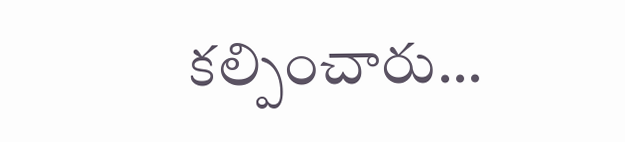కల్పించారు…